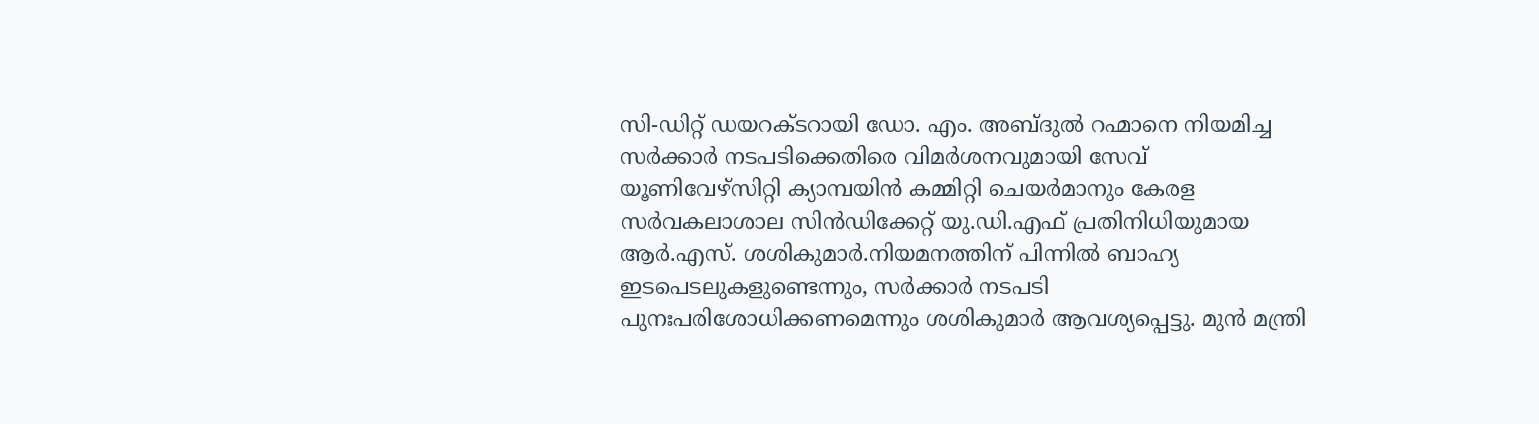സി-ഡിറ്റ് ഡയറക്ടറായി ഡോ. എം. അബ്ദുൽ റഹ്മാനെ നിയമിച്ച സർക്കാർ നടപടിക്കെതിരെ വിമർശനവുമായി സേവ് യൂണിവേഴ്സിറ്റി ക്യാമ്പയിൻ കമ്മിറ്റി ചെയർമാനും കേരള സർവകലാശാല സിൻഡിക്കേറ്റ് യു.ഡി.എഫ് പ്രതിനിധിയുമായ ആർ.എസ്. ശശികുമാർ.നിയമനത്തിന് പിന്നിൽ ബാഹ്യ ഇടപെടലുകളുണ്ടെന്നും, സർക്കാർ നടപടി പുനഃപരിശോധിക്കണമെന്നും ശശികുമാർ ആവശ്യപ്പെട്ടു. മുൻ മന്ത്രി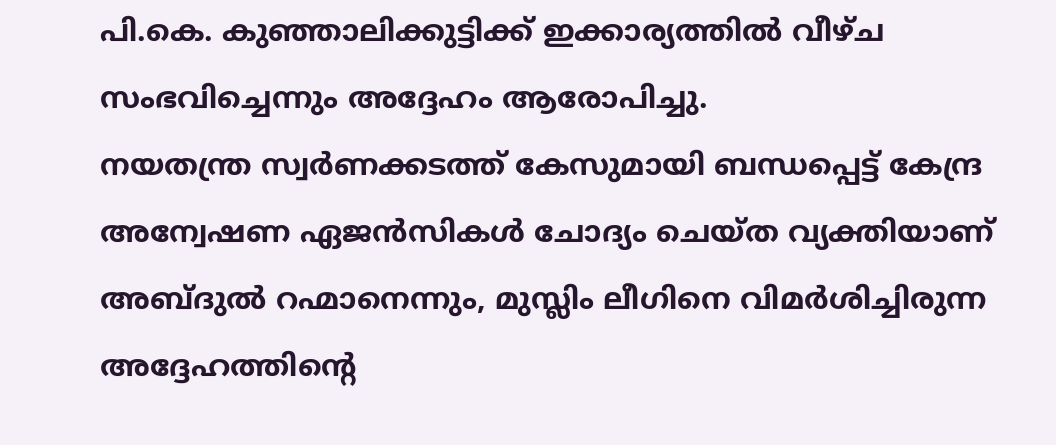പി.കെ. കുഞ്ഞാലിക്കുട്ടിക്ക് ഇക്കാര്യത്തിൽ വീഴ്ച സംഭവിച്ചെന്നും അദ്ദേഹം ആരോപിച്ചു.
നയതന്ത്ര സ്വർണക്കടത്ത് കേസുമായി ബന്ധപ്പെട്ട് കേന്ദ്ര അന്വേഷണ ഏജൻസികൾ ചോദ്യം ചെയ്ത വ്യക്തിയാണ് അബ്ദുൽ റഹ്മാനെന്നും, മുസ്ലിം ലീഗിനെ വിമർശിച്ചിരുന്ന അദ്ദേഹത്തിന്റെ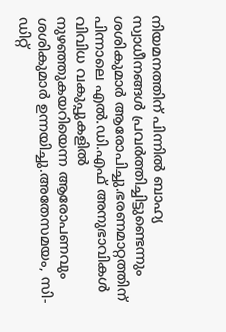നിയമനത്തിന് പിന്നിൽ ബാഹ്യ സ്വാധീനങ്ങൾ പ്രവർത്തിച്ചിട്ടുണ്ടെന്നും ശശികുമാർ ആരോപിച്ചു.ഭരണമാറ്റത്തിന് പിന്നാലെ എൽ.ഡി.എഫ് അനുഭാവികൾ വിവിധ വകുപ്പുകളിൽ നുഴഞ്ഞുകയറിയെന്ന ആരോപണവും ശശികുമാർ ഉന്നയിച്ചു.അതേസമയം, സി-ഡിറ്റ്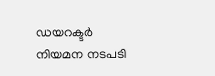ഡയറക്ടർ നിയമന നടപടി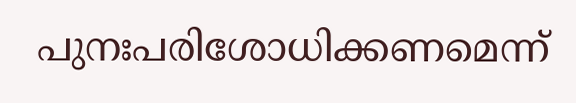പുനഃപരിശോധിക്കണമെന്ന്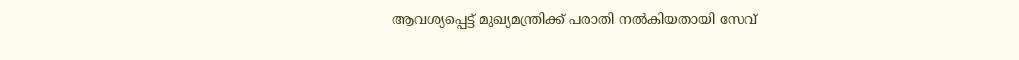ആവശ്യപ്പെട്ട് മുഖ്യമന്ത്രിക്ക് പരാതി നൽകിയതായി സേവ്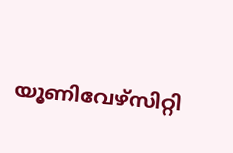യൂണിവേഴ്സിറ്റി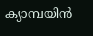ക്യാമ്പയിൻ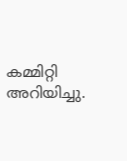കമ്മിറ്റി അറിയിച്ചു.